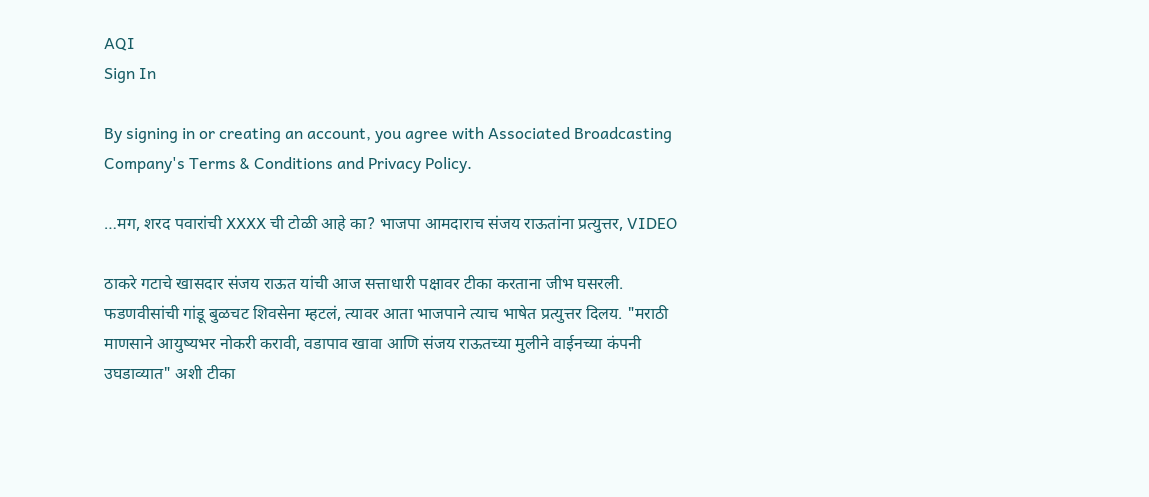AQI
Sign In

By signing in or creating an account, you agree with Associated Broadcasting Company's Terms & Conditions and Privacy Policy.

…मग, शरद पवारांची XXXX ची टोळी आहे का? भाजपा आमदाराच संजय राऊतांना प्रत्युत्तर, VIDEO

ठाकरे गटाचे खासदार संजय राऊत यांची आज सत्ताधारी पक्षावर टीका करताना जीभ घसरली. फडणवीसांची गांडू बुळचट शिवसेना म्हटलं, त्यावर आता भाजपाने त्याच भाषेत प्रत्युत्तर दिलय. "मराठी माणसाने आयुष्यभर नोकरी करावी, वडापाव खावा आणि संजय राऊतच्या मुलीने वाईनच्या कंपनी उघडाव्यात" अशी टीका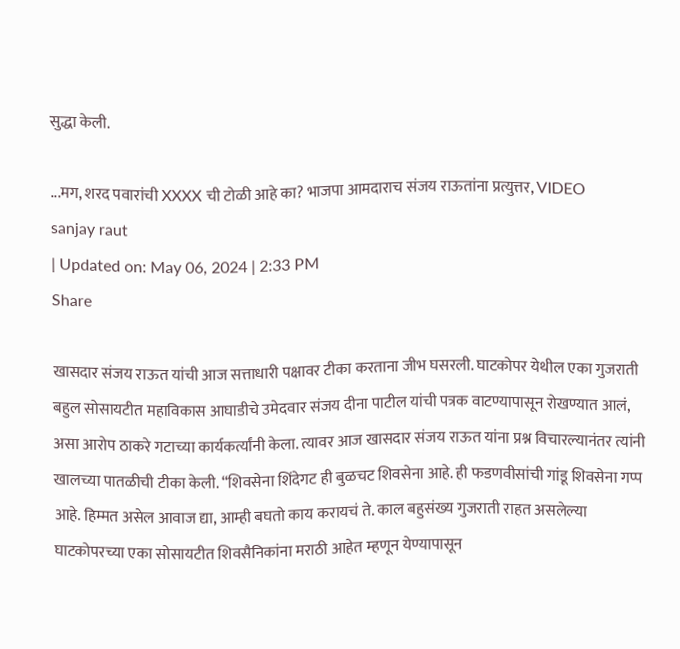सुद्धा केली.

...मग, शरद पवारांची XXXX ची टोळी आहे का? भाजपा आमदाराच संजय राऊतांना प्रत्युत्तर, VIDEO
sanjay raut
| Updated on: May 06, 2024 | 2:33 PM
Share

खासदार संजय राऊत यांची आज सत्ताधारी पक्षावर टीका करताना जीभ घसरली. घाटकोपर येथील एका गुजराती बहुल सोसायटीत महाविकास आघाडीचे उमेदवार संजय दीना पाटील यांची पत्रक वाटण्यापासून रोखण्यात आलं, असा आरोप ठाकरे गटाच्या कार्यकर्त्यांनी केला. त्यावर आज खासदार संजय राऊत यांना प्रश्न विचारल्यानंतर त्यांनी खालच्या पातळीची टीका केली. “शिवसेना शिंदेगट ही बुळचट शिवसेना आहे. ही फडणवीसांची गांडू शिवसेना गप्प आहे. हिम्मत असेल आवाज द्या, आम्ही बघतो काय करायचं ते. काल बहुसंख्य गुजराती राहत असलेल्या घाटकोपरच्या एका सोसायटीत शिवसैनिकांना मराठी आहेत म्हणून येण्यापासून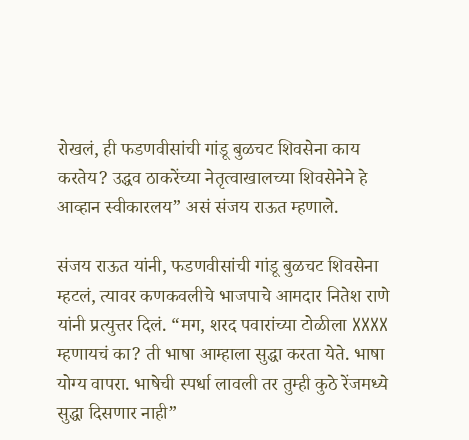रोखलं, ही फडणवीसांची गांडू बुळचट शिवसेना काय करतेय? उद्धव ठाकरेंच्या नेतृत्वाखालच्या शिवसेनेने हे आव्हान स्वीकारलय” असं संजय राऊत म्हणाले.

संजय राऊत यांनी, फडणवीसांची गांडू बुळचट शिवसेना म्हटलं, त्यावर कणकवलीचे भाजपाचे आमदार नितेश राणे यांनी प्रत्युत्तर दिलं. “मग, शरद पवारांच्या टोळीला XXXX म्हणायचं का? ती भाषा आम्हाला सुद्धा करता येते. भाषा योग्य वापरा. भाषेची स्पर्धा लावली तर तुम्ही कुठे रेंजमध्ये सुद्धा दिसणार नाही”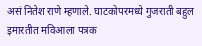असं नितेश राणे म्हणाले. घाटकोपरमध्ये गुजराती बहुल इमारतीत मविआला पत्रक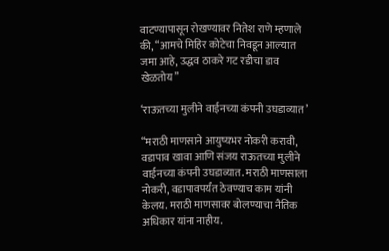वाटण्यापासून रोखण्यावर नितेश राणे म्हणाले की, “आमचे मिहिर कोटेचा निवडून आल्यात जमा आहे, उद्धव ठाकरे गट रडीचा डाव खेळतोय”

‘राऊतच्या मुलीने वाईनच्या कंपनी उघडाव्यात’

“मराठी माणसाने आयुष्यभर नोकरी करावी, वडापाव खावा आणि संजय राऊतच्या मुलीने वाईनच्या कंपनी उघडाव्यात. मराठी माणसाला नोकरी, वडापावपर्यंत ठेवण्याच काम यांनी केलय. मराठी माणसावर बोलण्याचा नैतिक अधिकार यांना नाहीय.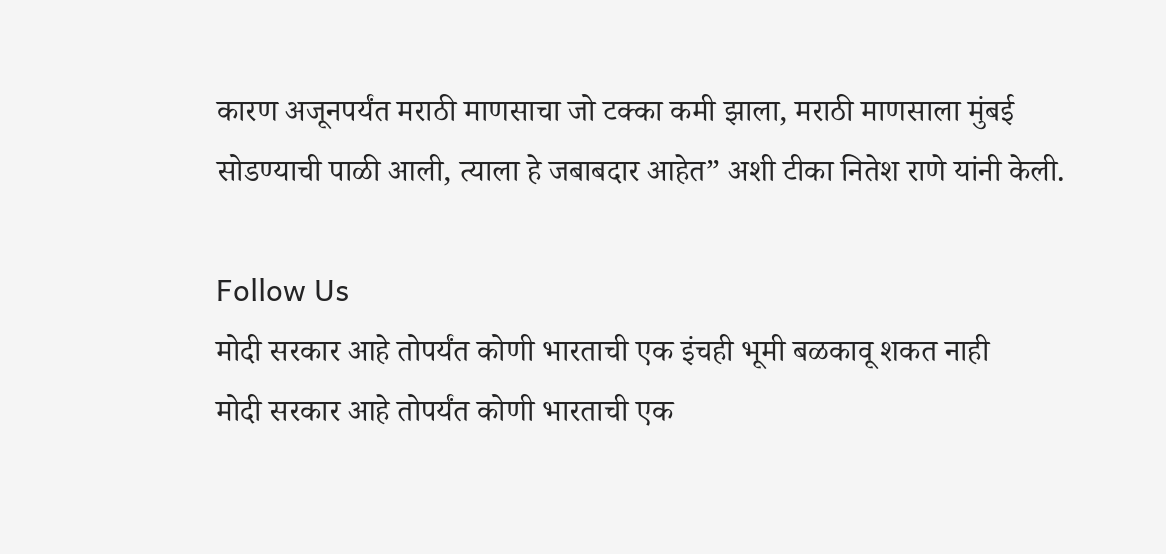कारण अजूनपर्यंत मराठी माणसाचा जो टक्का कमी झाला, मराठी माणसाला मुंबई सोडण्याची पाळी आली, त्याला हे जबाबदार आहेत” अशी टीका नितेश राणे यांनी केली.

Follow Us
मोदी सरकार आहे तोपर्यंत कोणी भारताची एक इंचही भूमी बळकावू शकत नाही
मोदी सरकार आहे तोपर्यंत कोणी भारताची एक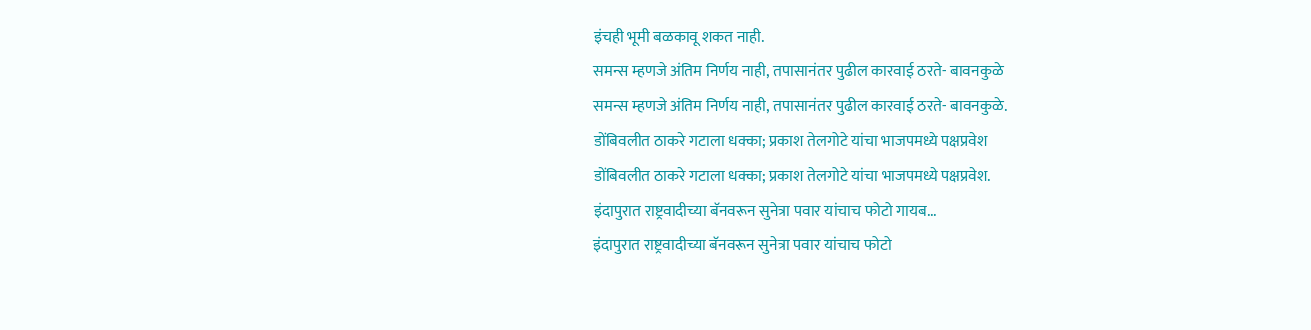इंचही भूमी बळकावू शकत नाही.
समन्स म्हणजे अंतिम निर्णय नाही, तपासानंतर पुढील कारवाई ठरते- बावनकुळे
समन्स म्हणजे अंतिम निर्णय नाही, तपासानंतर पुढील कारवाई ठरते- बावनकुळे.
डोंबिवलीत ठाकरे गटाला धक्का; प्रकाश तेलगोटे यांचा भाजपमध्ये पक्षप्रवेश
डोंबिवलीत ठाकरे गटाला धक्का; प्रकाश तेलगोटे यांचा भाजपमध्ये पक्षप्रवेश.
इंदापुरात राष्ट्रवादीच्या बॅनवरून सुनेत्रा पवार यांचाच फोटो गायब...
इंदापुरात राष्ट्रवादीच्या बॅनवरून सुनेत्रा पवार यांचाच फोटो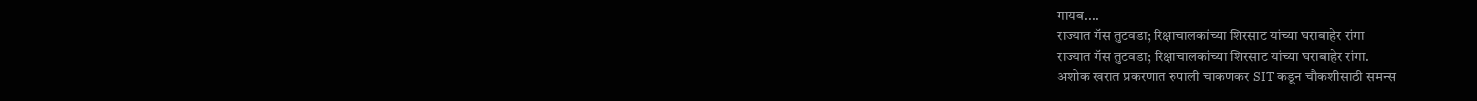गायब....
राज्यात गॅस तुटवडा; रिक्षाचालकांच्या शिरसाट यांच्या घराबाहेर रांगा
राज्यात गॅस तुटवडा; रिक्षाचालकांच्या शिरसाट यांच्या घराबाहेर रांगा.
अशोक खरात प्रकरणात रुपाली चाकणकर SIT कडून चौकशीसाठी समन्स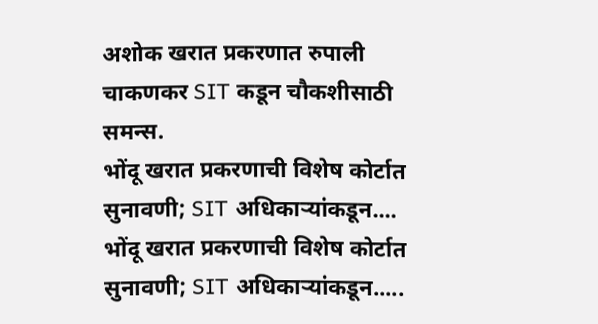अशोक खरात प्रकरणात रुपाली चाकणकर SIT कडून चौकशीसाठी समन्स.
भोंदू खरात प्रकरणाची विशेष कोर्टात सुनावणी; SIT अधिकाऱ्यांकडून....
भोंदू खरात प्रकरणाची विशेष कोर्टात सुनावणी; SIT अधिकाऱ्यांकडून.....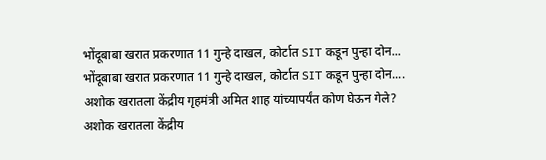भोंदूबाबा खरात प्रकरणात 11 गुन्हे दाखल, कोर्टात SIT कडून पुन्हा दोन...
भोंदूबाबा खरात प्रकरणात 11 गुन्हे दाखल, कोर्टात SIT कडून पुन्हा दोन....
अशोक खरातला केंद्रीय गृहमंत्री अमित शाह यांच्यापर्यंत कोण घेऊन गेले?
अशोक खरातला केंद्रीय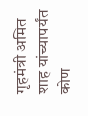गृहमंत्री अमित शाह यांच्यापर्यंत कोण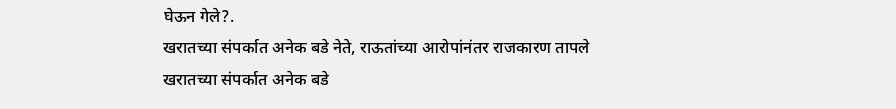घेऊन गेले?.
खरातच्या संपर्कात अनेक बडे नेते, राऊतांच्या आरोपांनंतर राजकारण तापले
खरातच्या संपर्कात अनेक बडे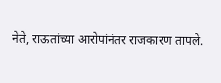नेते, राऊतांच्या आरोपांनंतर राजकारण तापले.